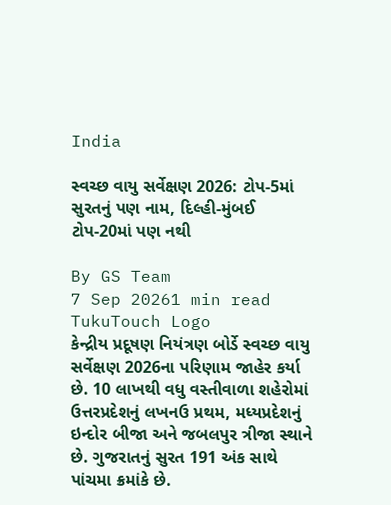India

સ્વચ્છ વાયુ સર્વેક્ષણ 2026: ટોપ-5માં સુરતનું પણ નામ, દિલ્હી-મુંબઈ ટોપ-20માં પણ નથી

By GS Team
7 Sep 20261 min read
TukuTouch Logo
કેન્દ્રીય પ્રદૂષણ નિયંત્રણ બોર્ડે સ્વચ્છ વાયુ સર્વેક્ષણ 2026ના પરિણામ જાહેર કર્યા છે. 10 લાખથી વધુ વસ્તીવાળા શહેરોમાં ઉત્તરપ્રદેશનું લખનઉ પ્રથમ, મધ્યપ્રદેશનું ઇન્દોર બીજા અને જબલપુર ત્રીજા સ્થાને છે. ગુજરાતનું સુરત 191 અંક સાથે પાંચમા ક્રમાંકે છે.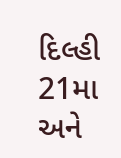દિલ્હી 21મા અને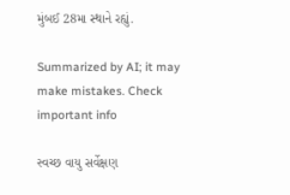મુંબઈ 28મા સ્થાને રહ્યું.

Summarized by AI; it may make mistakes. Check important info

સ્વચ્છ વાયુ સર્વેક્ષણ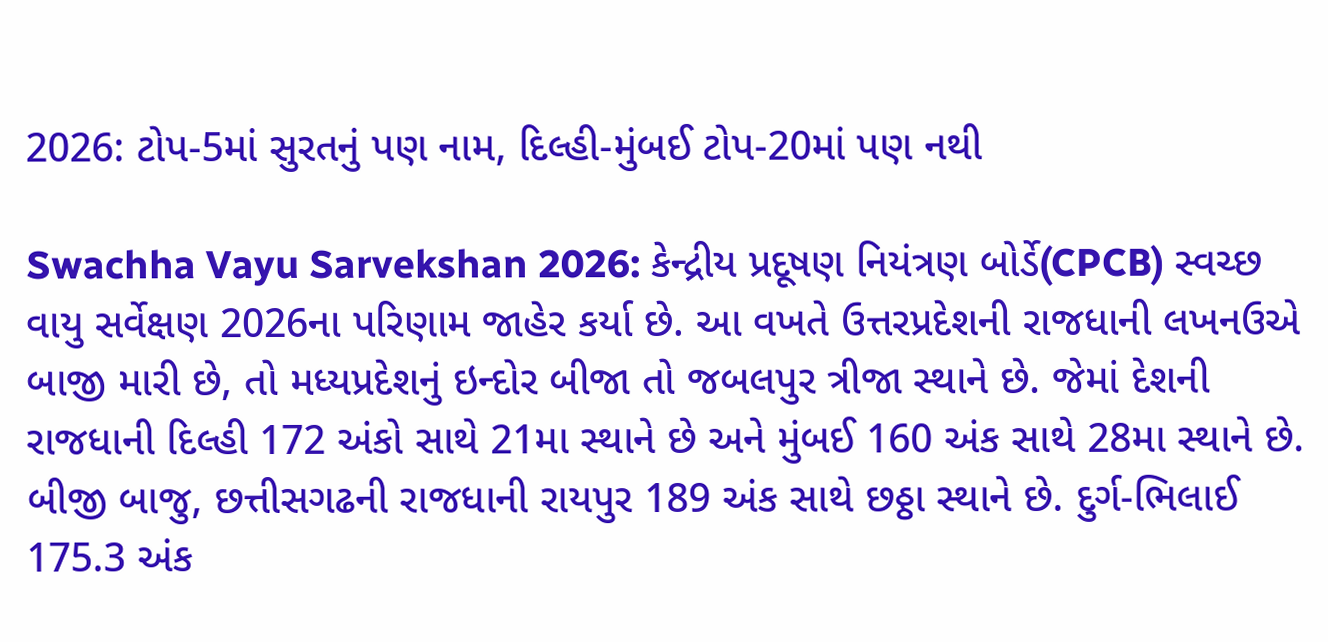2026: ટોપ-5માં સુરતનું પણ નામ, દિલ્હી-મુંબઈ ટોપ-20માં પણ નથી

Swachha Vayu Sarvekshan 2026: કેન્દ્રીય પ્રદૂષણ નિયંત્રણ બોર્ડે(CPCB) સ્વચ્છ વાયુ સર્વેક્ષણ 2026ના પરિણામ જાહેર કર્યા છે. આ વખતે ઉત્તરપ્રદેશની રાજધાની લખનઉએ બાજી મારી છે, તો મધ્યપ્રદેશનું ઇન્દોર બીજા તો જબલપુર ત્રીજા સ્થાને છે. જેમાં દેશની રાજધાની દિલ્હી 172 અંકો સાથે 21મા સ્થાને છે અને મુંબઈ 160 અંક સાથે 28મા સ્થાને છે. બીજી બાજુ, છત્તીસગઢની રાજધાની રાયપુર 189 અંક સાથે છઠ્ઠા સ્થાને છે. દુર્ગ-ભિલાઈ 175.3 અંક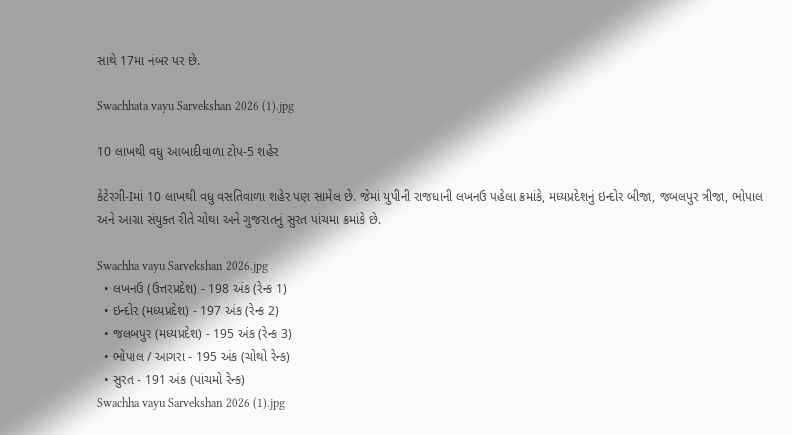સાથે 17મા નંબર પર છે.

Swachhata vayu Sarvekshan 2026 (1).jpg

10 લાખથી વધુ આબાદીવાળા ટોપ-5 શહેર

કેટેરગી-Iમાં 10 લાખથી વધુ વસતિવાળા શહેર પણ સામેલ છે. જેમાં યુપીની રાજધાની લખનઉ પહેલા ક્રમાંકે, મધ્યપ્રદેશનું ઇન્દોર બીજા, જબલપુર ત્રીજા, ભોપાલ અને આગ્રા સંયુક્ત રીતે ચોથા અને ગુજરાતનું સુરત પાંચમા ક્રમાંકે છે.

Swachha vayu Sarvekshan 2026.jpg
  • લખનઉ (ઉત્તરપ્રદેશ) - 198 અંક (રેન્ક 1)
  • ઇન્દોર (મધ્યપ્રદેશ) - 197 અંક (રેન્ક 2)
  • જલબપુર (મધ્યપ્રદેશ) - 195 અંક (રેન્ક 3)
  • ભોપાલ / આગરા - 195 અંક (ચોથો રેન્ક)
  • સુરત - 191 અંક (પાંચમો રેન્ક)
Swachha vayu Sarvekshan 2026 (1).jpg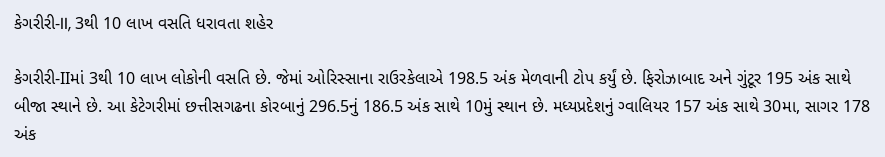કેગરીરી-II, 3થી 10 લાખ વસતિ ધરાવતા શહેર

કેગરીરી-IIમાં 3થી 10 લાખ લોકોની વસતિ છે. જેમાં ઓરિસ્સાના રાઉરકેલાએ 198.5 અંક મેળવાની ટોપ કર્યું છે. ફિરોઝાબાદ અને ગુંટૂર 195 અંક સાથે બીજા સ્થાને છે. આ કેટેગરીમાં છત્તીસગઢના કોરબાનું 296.5નું 186.5 અંક સાથે 10મું સ્થાન છે. મધ્યપ્રદેશનું ગ્વાલિયર 157 અંક સાથે 30મા, સાગર 178 અંક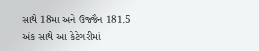સાથે 18મા અને ઉજ્જૈન 181.5 અંક સાથે આ કેટેગરીમાં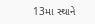13મા સ્થાને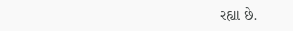રહ્યા છે.